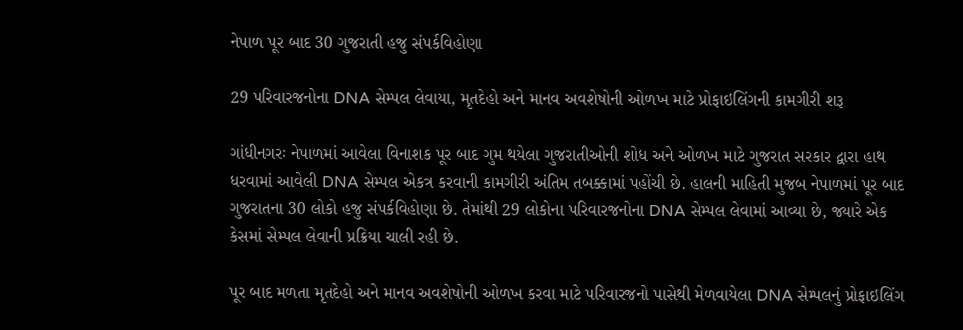નેપાળ પૂર બાદ 30 ગુજરાતી હજુ સંપર્કવિહોણા

29 પરિવારજનોના DNA સેમ્પલ લેવાયા, મૃતદેહો અને માનવ અવશેષોની ઓળખ માટે પ્રોફાઇલિંગની કામગીરી શરૂ

ગાંધીનગરઃ નેપાળમાં આવેલા વિનાશક પૂર બાદ ગુમ થયેલા ગુજરાતીઓની શોધ અને ઓળખ માટે ગુજરાત સરકાર દ્વારા હાથ ધરવામાં આવેલી DNA સેમ્પલ એકત્ર કરવાની કામગીરી અંતિમ તબક્કામાં પહોંચી છે. હાલની માહિતી મુજબ નેપાળમાં પૂર બાદ ગુજરાતના 30 લોકો હજુ સંપર્કવિહોણા છે. તેમાંથી 29 લોકોના પરિવારજનોના DNA સેમ્પલ લેવામાં આવ્યા છે, જ્યારે એક કેસમાં સેમ્પલ લેવાની પ્રક્રિયા ચાલી રહી છે.

પૂર બાદ મળતા મૃતદેહો અને માનવ અવશેષોની ઓળખ કરવા માટે પરિવારજનો પાસેથી મેળવાયેલા DNA સેમ્પલનું પ્રોફાઇલિંગ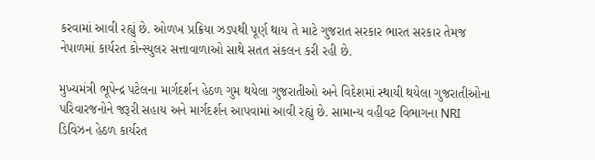કરવામાં આવી રહ્યું છે. ઓળખ પ્રક્રિયા ઝડપથી પૂર્ણ થાય તે માટે ગુજરાત સરકાર ભારત સરકાર તેમજ નેપાળમાં કાર્યરત કોન્સ્યુલર સત્તાવાળાઓ સાથે સતત સંકલન કરી રહી છે.

મુખ્યમંત્રી ભૂપેન્દ્ર પટેલના માર્ગદર્શન હેઠળ ગુમ થયેલા ગુજરાતીઓ અને વિદેશમાં સ્થાયી થયેલા ગુજરાતીઓના પરિવારજનોને જરૂરી સહાય અને માર્ગદર્શન આપવામાં આવી રહ્યું છે. સામાન્ય વહીવટ વિભાગના NRI ડિવિઝન હેઠળ કાર્યરત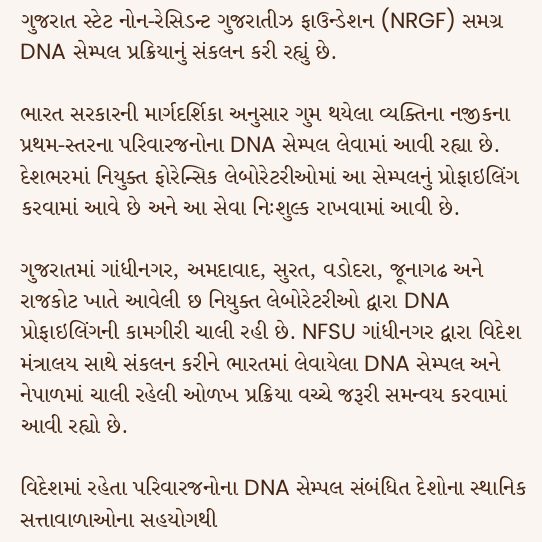ગુજરાત સ્ટેટ નોન-રેસિડન્ટ ગુજરાતીઝ ફાઉન્ડેશન (NRGF) સમગ્ર DNA સેમ્પલ પ્રક્રિયાનું સંકલન કરી રહ્યું છે.

ભારત સરકારની માર્ગદર્શિકા અનુસાર ગુમ થયેલા વ્યક્તિના નજીકના પ્રથમ-સ્તરના પરિવારજનોના DNA સેમ્પલ લેવામાં આવી રહ્યા છે. દેશભરમાં નિયુક્ત ફોરેન્સિક લેબોરેટરીઓમાં આ સેમ્પલનું પ્રોફાઇલિંગ કરવામાં આવે છે અને આ સેવા નિઃશુલ્ક રાખવામાં આવી છે.

ગુજરાતમાં ગાંધીનગર, અમદાવાદ, સુરત, વડોદરા, જૂનાગઢ અને રાજકોટ ખાતે આવેલી છ નિયુક્ત લેબોરેટરીઓ દ્વારા DNA પ્રોફાઇલિંગની કામગીરી ચાલી રહી છે. NFSU ગાંધીનગર દ્વારા વિદેશ મંત્રાલય સાથે સંકલન કરીને ભારતમાં લેવાયેલા DNA સેમ્પલ અને નેપાળમાં ચાલી રહેલી ઓળખ પ્રક્રિયા વચ્ચે જરૂરી સમન્વય કરવામાં આવી રહ્યો છે.

વિદેશમાં રહેતા પરિવારજનોના DNA સેમ્પલ સંબંધિત દેશોના સ્થાનિક સત્તાવાળાઓના સહયોગથી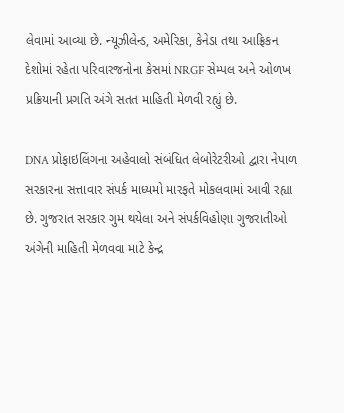લેવામાં આવ્યા છે. ન્યૂઝીલેન્ડ, અમેરિકા, કેનેડા તથા આફ્રિકન દેશોમાં રહેતા પરિવારજનોના કેસમાં NRGF સેમ્પલ અને ઓળખ પ્રક્રિયાની પ્રગતિ અંગે સતત માહિતી મેળવી રહ્યું છે.

DNA પ્રોફાઇલિંગના અહેવાલો સંબંધિત લેબોરેટરીઓ દ્વારા નેપાળ સરકારના સત્તાવાર સંપર્ક માધ્યમો મારફતે મોકલવામાં આવી રહ્યા છે. ગુજરાત સરકાર ગુમ થયેલા અને સંપર્કવિહોણા ગુજરાતીઓ અંગેની માહિતી મેળવવા માટે કેન્દ્ર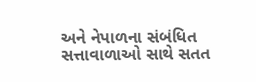અને નેપાળના સંબંધિત સત્તાવાળાઓ સાથે સતત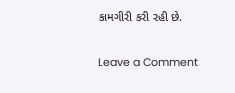કામગીરી કરી રહી છે.

Leave a Comment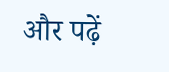और पढ़ें